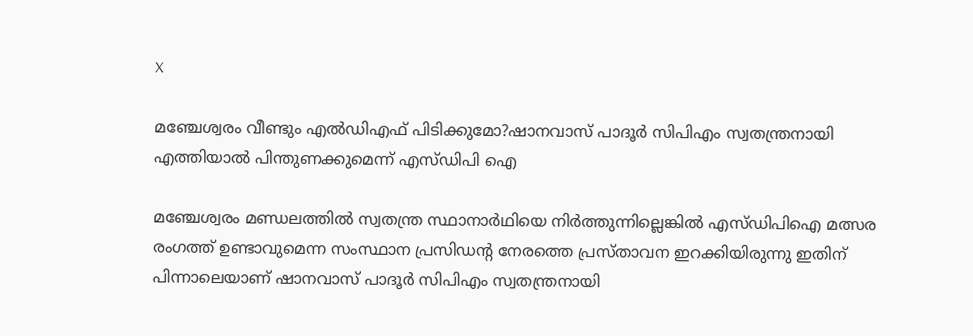X

മഞ്ചേശ്വരം വീണ്ടും എൽഡിഎഫ് പിടിക്കുമോ?ഷാനവാസ്‌ പാദൂർ സിപിഎം സ്വതന്ത്രനായി എത്തിയാൽ പിന്തുണക്കുമെന്ന് എസ്‌ഡിപി ഐ

മഞ്ചേശ്വരം മണ്ഡലത്തിൽ സ്വതന്ത്ര സ്ഥാനാർഥിയെ നിർത്തുന്നില്ലെങ്കിൽ എസ്‌ഡിപിഐ മത്സര രംഗത്ത് ഉണ്ടാവുമെന്ന സംസ്ഥാന പ്രസിഡന്റ നേരത്തെ പ്രസ്താവന ഇറക്കിയിരുന്നു ഇതിന് പിന്നാലെയാണ് ഷാനവാസ്‌ പാദൂർ സിപിഎം സ്വതന്ത്രനായി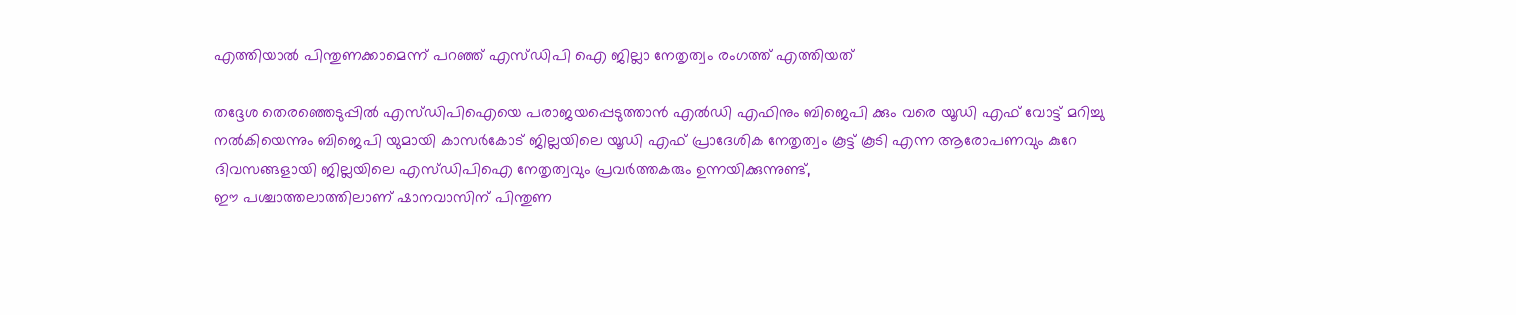എത്തിയാൽ പിന്തുണക്കാമെന്ന് പറഞ്ഞ് എസ്‌ഡിപി ഐ ജില്ലാ നേതൃത്വം രംഗത്ത് എത്തിയത്

തദ്ദേശ തെരഞ്ഞെടുപ്പിൽ എസ്‌ഡിപിഐയെ പരാജയപ്പെടുത്താൻ എൽഡി എഫിനും ബിജെപി ക്കും വരെ യൂഡി എഫ് വോട്ട് മറിച്ചു നൽകിയെന്നും ബിജെപി യുമായി കാസർകോട് ജില്ലയിലെ യൂഡി എഫ് പ്രാദേശിക നേതൃത്വം കൂട്ട് കൂടി എന്ന ആരോപണവും കുറേ ദിവസങ്ങളായി ജില്ലയിലെ എസ്‌ഡിപിഐ നേതൃത്വവും പ്രവർത്തകരും ഉന്നയിക്കുന്നുണ്ട്,
ഈ പശ്ചാത്തലാത്തിലാണ് ഷാനവാസിന് പിന്തുണ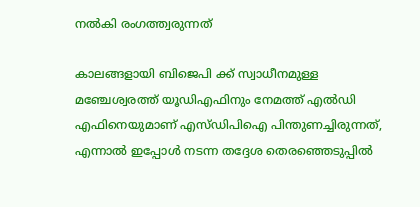നൽകി രംഗത്ത്വരുന്നത്

കാലങ്ങളായി ബിജെപി ക്ക് സ്വാധീനമുള്ള മഞ്ചേശ്വരത്ത് യൂഡിഎഫിനും നേമത്ത് എൽഡി എഫിനെയുമാണ് എസ്‌ഡിപിഐ പിന്തുണച്ചിരുന്നത്, എന്നാൽ ഇപ്പോൾ നടന്ന തദ്ദേശ തെരഞ്ഞെടുപ്പിൽ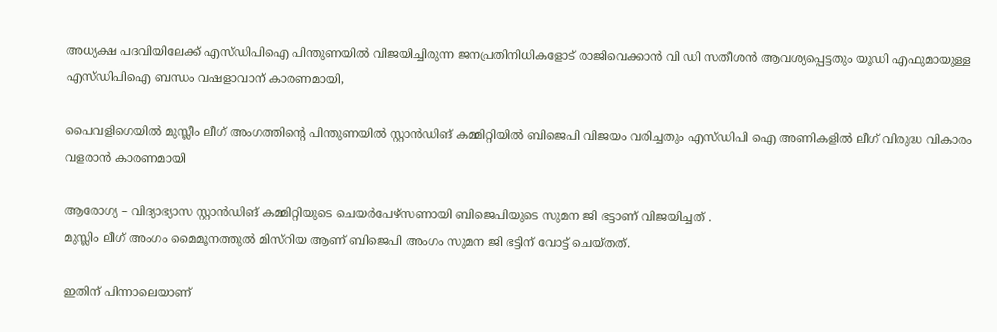അധ്യക്ഷ പദവിയിലേക്ക് എസ്‌ഡിപിഐ പിന്തുണയിൽ വിജയിച്ചിരുന്ന ജനപ്രതിനിധികളോട് രാജിവെക്കാൻ വി ഡി സതീശൻ ആവശ്യപ്പെട്ടതും യൂഡി എഫുമായുള്ള എസ്‌ഡിപിഐ ബന്ധം വഷളാവാന് കാരണമായി,

പൈവളിഗെയില്‍ മുസ്ലീം ലീഗ് അംഗത്തിന്റെ പിന്തുണയില്‍ സ്റ്റാൻഡിങ് കമ്മിറ്റിയില്‍ ബിജെപി വിജയം വരിച്ചതും എസ്‌ഡിപി ഐ അണികളിൽ ലീഗ് വിരുദ്ധ വികാരം വളരാൻ കാരണമായി

ആരോഗ്യ – വിദ്യാഭ്യാസ സ്റ്റാൻഡിങ് കമ്മിറ്റിയുടെ ചെയർപേഴ്സണായി ബിജെപിയുടെ സുമന ജി ഭട്ടാണ് വിജയിച്ചത് .
മുസ്ലിം ലീഗ് അംഗം മൈമൂനത്തുല്‍ മിസ്റിയ ആണ് ബിജെപി അംഗം സുമന ജി ഭട്ടിന് വോട്ട് ചെയ്തത്.

ഇതിന് പിന്നാലെയാണ്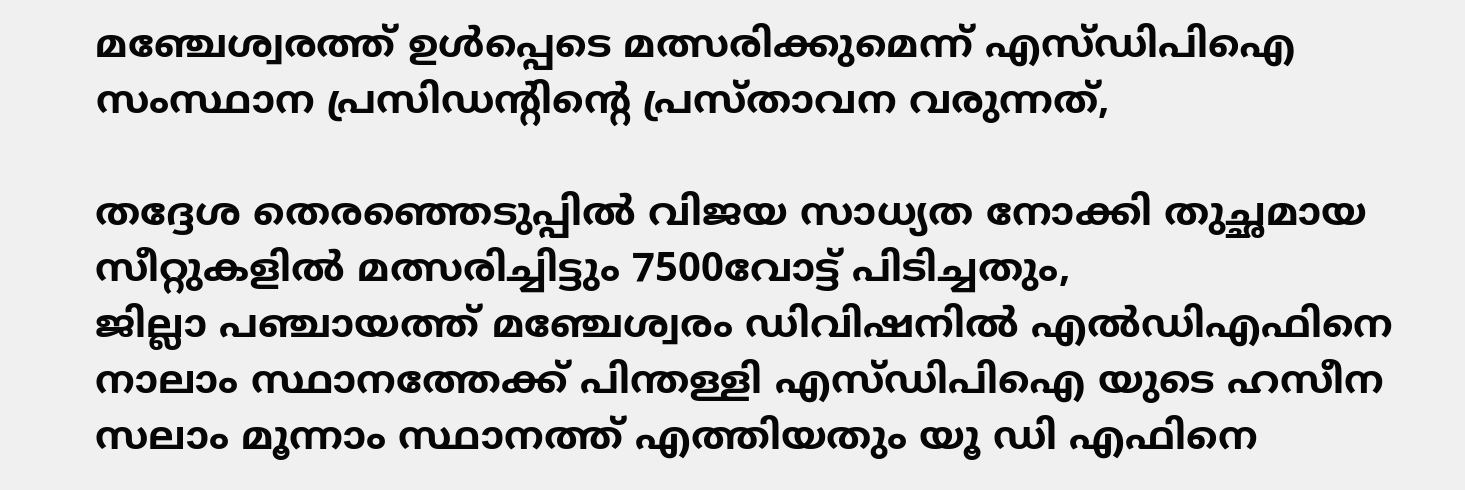മഞ്ചേശ്വരത്ത് ഉൾപ്പെടെ മത്സരിക്കുമെന്ന് എസ്‌ഡിപിഐ സംസ്ഥാന പ്രസിഡന്റിന്റെ പ്രസ്താവന വരുന്നത്,

തദ്ദേശ തെരഞ്ഞെടുപ്പിൽ വിജയ സാധ്യത നോക്കി തുച്ഛമായ സീറ്റുകളിൽ മത്സരിച്ചിട്ടും 7500വോട്ട് പിടിച്ചതും,
ജില്ലാ പഞ്ചായത്ത് മഞ്ചേശ്വരം ഡിവിഷനിൽ എൽഡിഎഫിനെ നാലാം സ്ഥാനത്തേക്ക് പിന്തള്ളി എസ്‌ഡിപിഐ യുടെ ഹസീന സലാം മൂന്നാം സ്ഥാനത്ത് എത്തിയതും യൂ ഡി എഫിനെ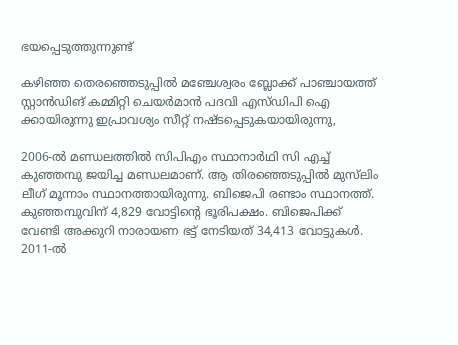ഭയപ്പെടുത്തുന്നുണ്ട്

കഴിഞ്ഞ തെരഞ്ഞെടുപ്പിൽ മഞ്ചേശ്വരം ബ്ലോക്ക് പാഞ്ചായത്ത് സ്റ്റാൻഡിങ് കമ്മിറ്റി ചെയർമാൻ പദവി എസ്‌ഡിപി ഐ ക്കായിരുന്നു ഇപ്രാവശ്യം സീറ്റ് നഷ്ടപ്പെടുകയായിരുന്നു,

2006-ൽ മണ്ഡലത്തിൽ സിപിഎം സ്ഥാനാർഥി സി എച്ച് കുഞ്ഞമ്പു ജയിച്ച മണ്ഡലമാണ്. ആ തിരഞ്ഞെടുപ്പിൽ മുസ്‌ലിം ലീഗ് മൂന്നാം സ്ഥാനത്തായിരുന്നു. ബിജെപി രണ്ടാം സ്ഥാനത്ത്. കുഞ്ഞമ്പുവിന് 4,829 വോട്ടിന്റെ ഭൂരിപക്ഷം. ബിജെപിക്ക് വേണ്ടി അക്കുറി നാരായണ ഭട്ട് നേടിയത് 34,413 വോട്ടുകൾ.
2011-ൽ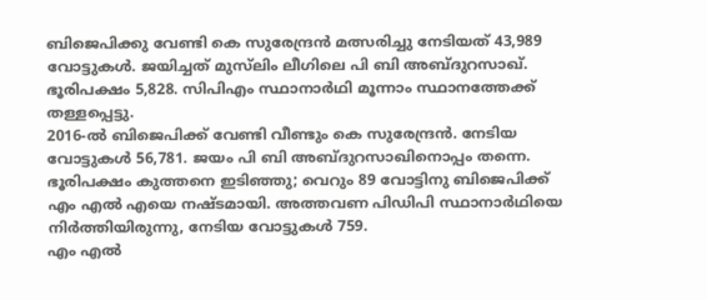ബിജെപിക്കു വേണ്ടി കെ സുരേന്ദ്രൻ മത്സരിച്ചു നേടിയത് 43,989 വോട്ടുകൾ. ജയിച്ചത് മുസ്‌ലിം ലീഗിലെ പി ബി അബ്ദുറസാഖ്. ഭൂരിപക്ഷം 5,828. സിപിഎം സ്ഥാനാർഥി മൂന്നാം സ്ഥാനത്തേക്ക് തള്ളപ്പെട്ടു.
2016-ൽ ബിജെപിക്ക് വേണ്ടി വീണ്ടും കെ സുരേന്ദ്രൻ. നേടിയ വോട്ടുകൾ 56,781. ജയം പി ബി അബ്ദുറസാഖിനൊപ്പം തന്നെ. ഭൂരിപക്ഷം കുത്തനെ ഇടിഞ്ഞു; വെറും 89 വോട്ടിനു ബിജെപിക്ക് എം എൽ എയെ നഷ്ടമായി. അത്തവണ പിഡിപി സ്ഥാനാർഥിയെ നിർത്തിയിരുന്നു, നേടിയ വോട്ടുകൾ 759.
എം എൽ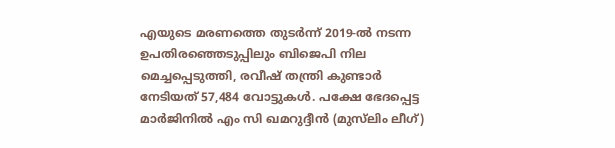എയുടെ മരണത്തെ തുടർന്ന് 2019-ൽ നടന്ന ഉപതിരഞ്ഞെടുപ്പിലും ബിജെപി നില മെച്ചപ്പെടുത്തി, രവീഷ് തന്ത്രി കുണ്ടാർ നേടിയത് 57,484 വോട്ടുകൾ. പക്ഷേ ഭേദപ്പെട്ട മാർജിനിൽ എം സി ഖമറുദ്ദീൻ (മുസ്‌ലിം ലീഗ്)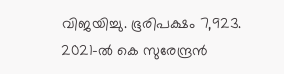വിജയിച്ചു. ഭൂരിപക്ഷം 7,923.
2021-ൽ കെ സുരേന്ദ്രൻ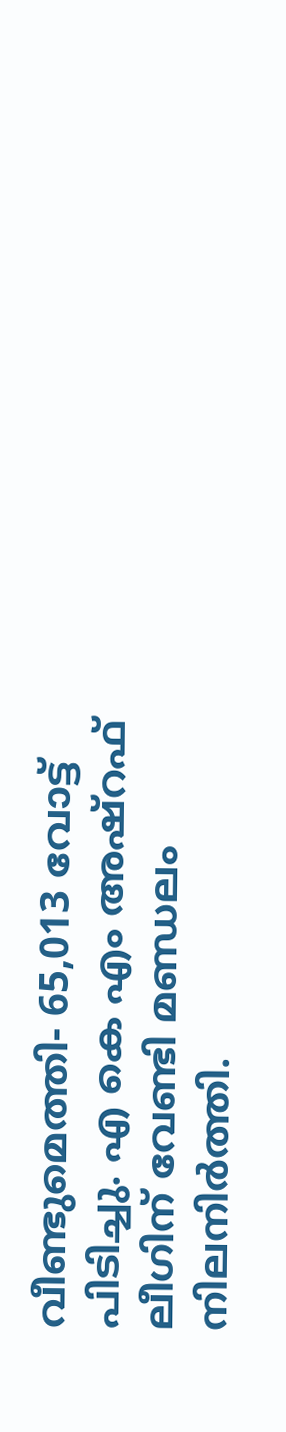വീണ്ടുമെത്തി- 65,013 വോട്ട് പിടിച്ചു. എ കെ എം അഷ്‌റഫ്‌ ലീഗിന് വേണ്ടി മണ്ഡലം നിലനിർത്തി.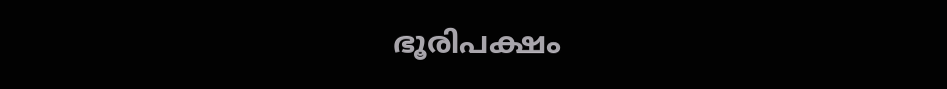ഭൂരിപക്ഷം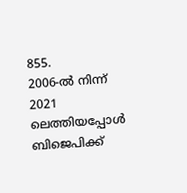855.
2006-ൽ നിന്ന് 2021 ലെത്തിയപ്പോൾ ബിജെപിക്ക്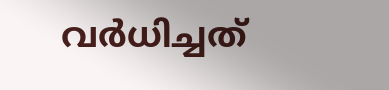വർധിച്ചത്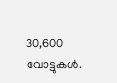30,600 വോട്ടുകൾ.